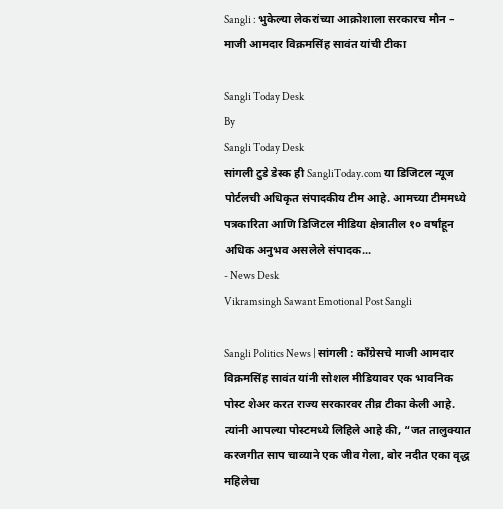Sangli : भुकेल्या लेकरांच्या आक्रोशाला सरकारच मौन – माजी आमदार विक्रमसिंह सावंत यांची टीका

Sangli Today Desk
By
Sangli Today Desk
सांगली टुडे डेस्क ही SangliToday.com या डिजिटल न्यूज पोर्टलची अधिकृत संपादकीय टीम आहे. आमच्या टीममध्ये पत्रकारिता आणि डिजिटल मीडिया क्षेत्रातील १० वर्षांहून अधिक अनुभव असलेले संपादक...
- News Desk
Vikramsingh Sawant Emotional Post Sangli

Sangli Politics News | सांगली : काँग्रेसचे माजी आमदार विक्रमसिंह सावंत यांनी सोशल मीडियावर एक भावनिक पोस्ट शेअर करत राज्य सरकारवर तीव्र टीका केली आहे. त्यांनी आपल्या पोस्टमध्ये लिहिले आहे की, “जत तालुक्यात करजगीत साप चाव्याने एक जीव गेला, बोर नदीत एका वृद्ध महिलेचा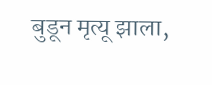बुडून मृत्यू झाला,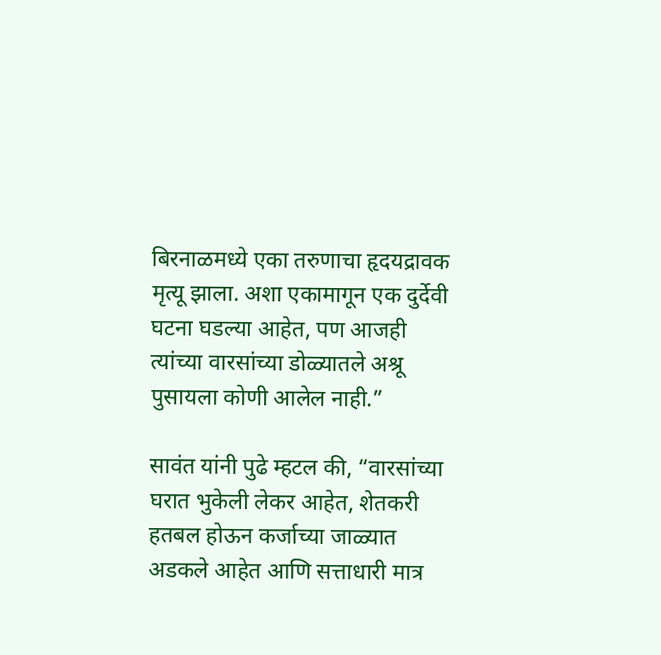बिरनाळमध्ये एका तरुणाचा हृदयद्रावक मृत्यू झाला. अशा एकामागून एक दुर्देवी घटना घडल्या आहेत, पण आजही त्यांच्या वारसांच्या डोळ्यातले अश्रू पुसायला कोणी आलेल नाही.”

सावंत यांनी पुढे म्हटल की, “वारसांच्या घरात भुकेली लेकर आहेत, शेतकरी हतबल होऊन कर्जाच्या जाळ्यात अडकले आहेत आणि सत्ताधारी मात्र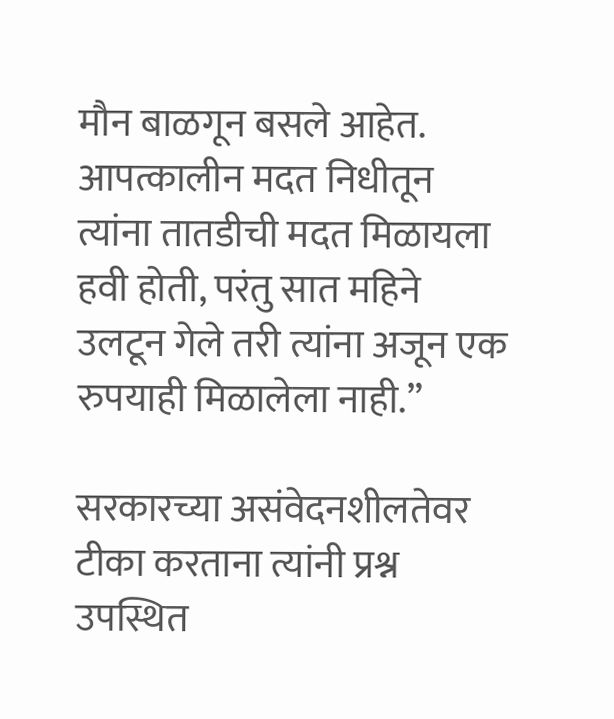मौन बाळगून बसले आहेत. आपत्कालीन मदत निधीतून त्यांना तातडीची मदत मिळायला हवी होती, परंतु सात महिने उलटून गेले तरी त्यांना अजून एक रुपयाही मिळालेला नाही.”

सरकारच्या असंवेदनशीलतेवर टीका करताना त्यांनी प्रश्न उपस्थित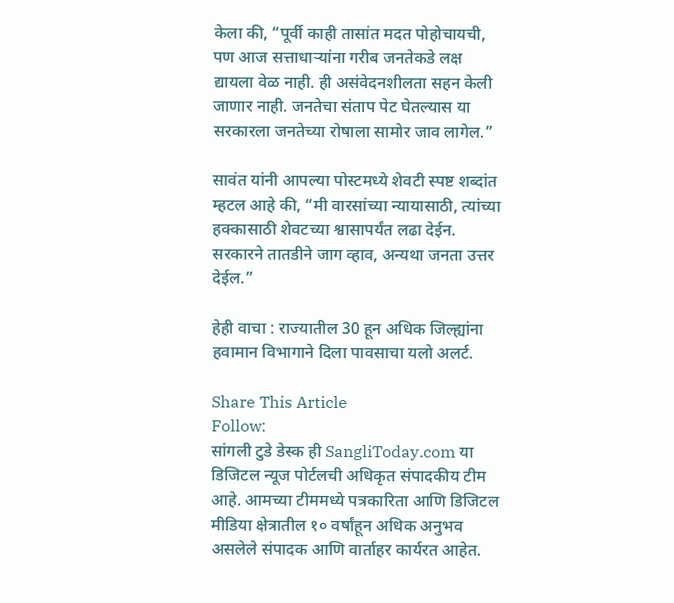केला की, “पूर्वी काही तासांत मदत पोहोचायची, पण आज सत्ताधाऱ्यांना गरीब जनतेकडे लक्ष द्यायला वेळ नाही. ही असंवेदनशीलता सहन केली जाणार नाही. जनतेचा संताप पेट घेतल्यास या सरकारला जनतेच्या रोषाला सामोर जाव लागेल.”

सावंत यांनी आपल्या पोस्टमध्ये शेवटी स्पष्ट शब्दांत म्हटल आहे की, “मी वारसांच्या न्यायासाठी, त्यांच्या हक्कासाठी शेवटच्या श्वासापर्यंत लढा देईन. सरकारने तातडीने जाग व्हाव, अन्यथा जनता उत्तर देईल.”

हेही वाचा : राज्यातील 30 हून अधिक जिल्ह्यांना हवामान विभागाने दिला पावसाचा यलो अलर्ट.

Share This Article
Follow:
सांगली टुडे डेस्क ही SangliToday.com या डिजिटल न्यूज पोर्टलची अधिकृत संपादकीय टीम आहे. आमच्या टीममध्ये पत्रकारिता आणि डिजिटल मीडिया क्षेत्रातील १० वर्षांहून अधिक अनुभव असलेले संपादक आणि वार्ताहर कार्यरत आहेत.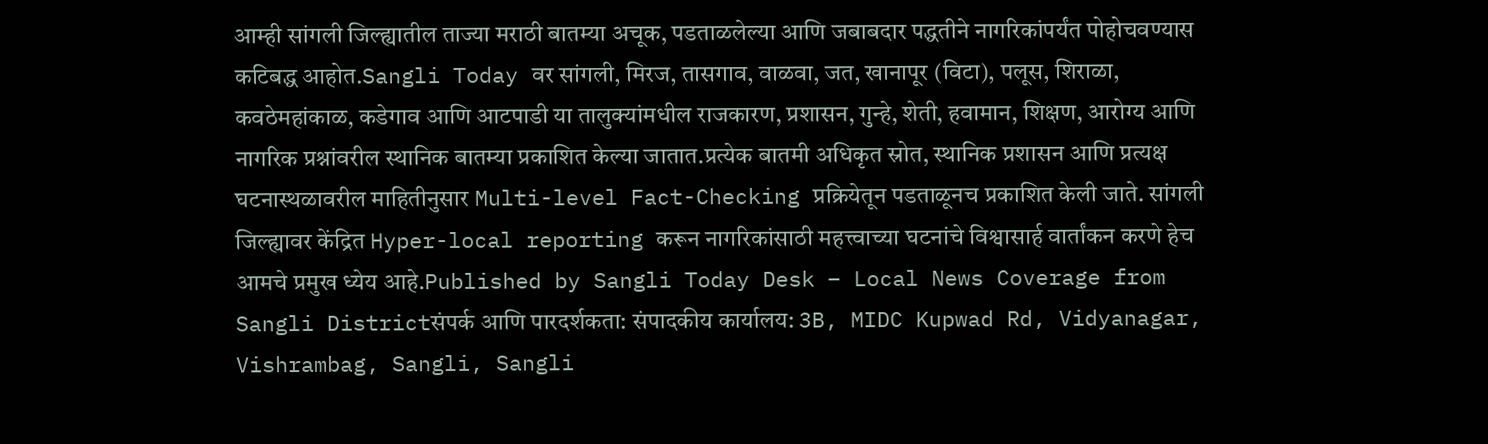आम्ही सांगली जिल्ह्यातील ताज्या मराठी बातम्या अचूक, पडताळलेल्या आणि जबाबदार पद्धतीने नागरिकांपर्यंत पोहोचवण्यास कटिबद्ध आहोत.Sangli Today वर सांगली, मिरज, तासगाव, वाळवा, जत, खानापूर (विटा), पलूस, शिराळा, कवठेमहांकाळ, कडेगाव आणि आटपाडी या तालुक्यांमधील राजकारण, प्रशासन, गुन्हे, शेती, हवामान, शिक्षण, आरोग्य आणि नागरिक प्रश्नांवरील स्थानिक बातम्या प्रकाशित केल्या जातात.प्रत्येक बातमी अधिकृत स्रोत, स्थानिक प्रशासन आणि प्रत्यक्ष घटनास्थळावरील माहितीनुसार Multi-level Fact-Checking प्रक्रियेतून पडताळूनच प्रकाशित केली जाते. सांगली जिल्ह्यावर केंद्रित Hyper-local reporting करून नागरिकांसाठी महत्त्वाच्या घटनांचे विश्वासार्ह वार्तांकन करणे हेच आमचे प्रमुख ध्येय आहे.Published by Sangli Today Desk – Local News Coverage from Sangli Districtसंपर्क आणि पारदर्शकता: संपादकीय कार्यालय: 3B, MIDC Kupwad Rd, Vidyanagar, Vishrambag, Sangli, Sangli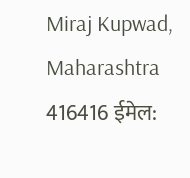Miraj Kupwad, Maharashtra 416416 ईमेल: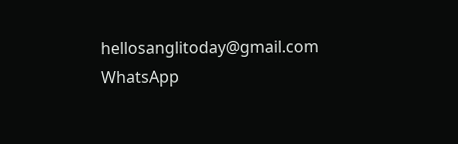hellosanglitoday@gmail.com
WhatsApp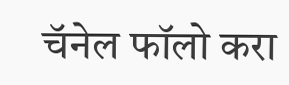चॅनेल फॉलो करा